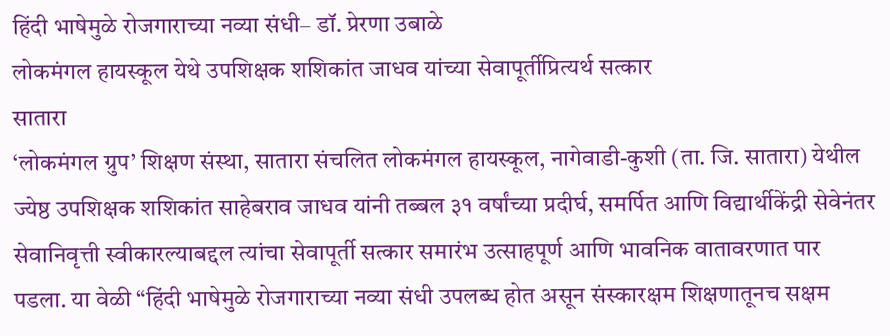हिंदी भाषेमुळे रोजगाराच्या नव्या संधी– डॉ. प्रेरणा उबाळे
लोकमंगल हायस्कूल येथे उपशिक्षक शशिकांत जाधव यांच्या सेवापूर्तीप्रित्यर्थ सत्कार
सातारा
‘लोकमंगल ग्रुप’ शिक्षण संस्था, सातारा संचलित लोकमंगल हायस्कूल, नागेवाडी-कुशी (ता. जि. सातारा) येथील ज्येष्ठ उपशिक्षक शशिकांत साहेबराव जाधव यांनी तब्बल ३१ वर्षांच्या प्रदीर्घ, समर्पित आणि विद्यार्थीकेंद्री सेवेनंतर सेवानिवृत्ती स्वीकारल्याबद्दल त्यांचा सेवापूर्ती सत्कार समारंभ उत्साहपूर्ण आणि भावनिक वातावरणात पार पडला. या वेळी “हिंदी भाषेमुळे रोजगाराच्या नव्या संधी उपलब्ध होत असून संस्कारक्षम शिक्षणातूनच सक्षम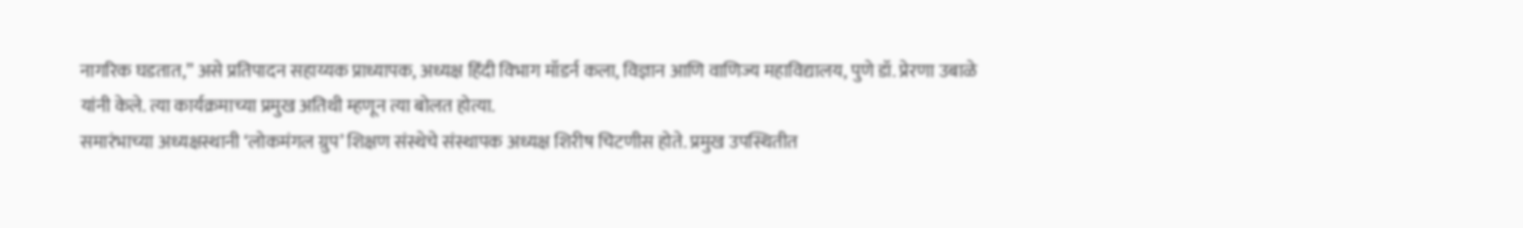नागरिक घडतात,” असे प्रतिपादन सहाय्यक प्राध्यापक, अध्यक्ष हिंदी विभाग मॉडर्न कला, विज्ञान आणि वाणिज्य महाविद्यालय, पुणे डॉ. प्रेरणा उबाळे यांनी केले. त्या कार्यक्रमाच्या प्रमुख अतिथी म्हणून त्या बोलत होत्या.
समारंभाच्या अध्यक्षस्थानी ‘लोकमंगल ग्रुप’ शिक्षण संस्थेचे संस्थापक अध्यक्ष शिरीष चिटणीस होते. प्रमुख उपस्थितीत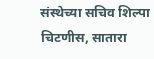संस्थेच्या सचिव शिल्पा चिटणीस, सातारा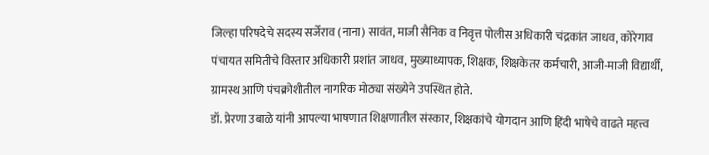जिल्हा परिषदेचे सदस्य सर्जेराव (नाना) सावंत, माजी सैनिक व निवृत्त पोलीस अधिकारी चंद्रकांत जाधव, कोरेगाव पंचायत समितीचे विस्तार अधिकारी प्रशांत जाधव, मुख्याध्यापक, शिक्षक, शिक्षकेतर कर्मचारी, आजी-माजी विद्यार्थी, ग्रामस्थ आणि पंचक्रोशीतील नागरिक मोठ्या संख्येने उपस्थित होते.
डॉ. प्रेरणा उबाळे यांनी आपल्या भाषणात शिक्षणातील संस्कार, शिक्षकांचे योगदान आणि हिंदी भाषेचे वाढते महत्त्व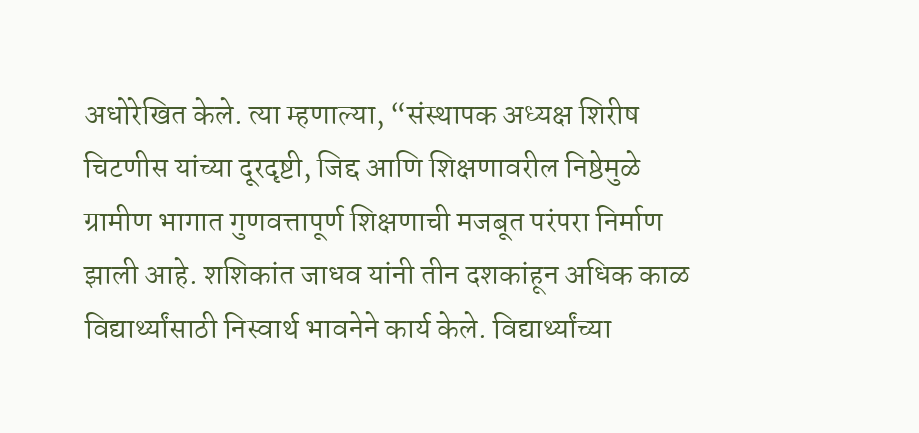अधोरेखित केले. त्या म्हणाल्या, “संस्थापक अध्यक्ष शिरीष चिटणीस यांच्या दूरदृष्टी, जिद्द आणि शिक्षणावरील निष्ठेमुळे ग्रामीण भागात गुणवत्तापूर्ण शिक्षणाची मजबूत परंपरा निर्माण झाली आहे. शशिकांत जाधव यांनी तीन दशकांहून अधिक काळ विद्यार्थ्यांसाठी निस्वार्थ भावनेने कार्य केले. विद्यार्थ्यांच्या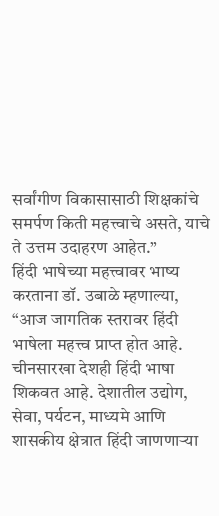सर्वांगीण विकासासाठी शिक्षकांचे समर्पण किती महत्त्वाचे असते, याचे ते उत्तम उदाहरण आहेत.”
हिंदी भाषेच्या महत्त्वावर भाष्य करताना डॉ. उबाळे म्हणाल्या, “आज जागतिक स्तरावर हिंदी भाषेला महत्त्व प्राप्त होत आहे. चीनसारखा देशही हिंदी भाषा शिकवत आहे. देशातील उद्योग, सेवा, पर्यटन, माध्यमे आणि शासकीय क्षेत्रात हिंदी जाणणाऱ्या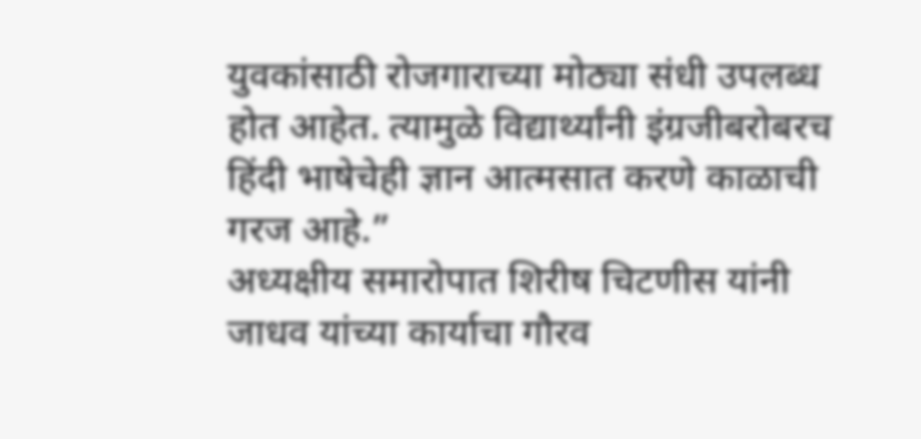युवकांसाठी रोजगाराच्या मोठ्या संधी उपलब्ध होत आहेत. त्यामुळे विद्यार्थ्यांनी इंग्रजीबरोबरच हिंदी भाषेचेही ज्ञान आत्मसात करणे काळाची गरज आहे.”
अध्यक्षीय समारोपात शिरीष चिटणीस यांनी जाधव यांच्या कार्याचा गौरव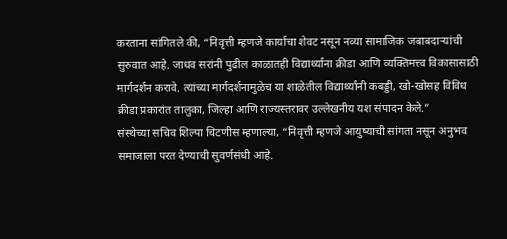करताना सांगितले की, “निवृत्ती म्हणजे कार्याचा शेवट नसून नव्या सामाजिक जबाबदाऱ्यांची सुरुवात आहे. जाधव सरांनी पुढील काळातही विद्यार्थ्यांना क्रीडा आणि व्यक्तिमत्त्व विकासासाठी मार्गदर्शन करावे. त्यांच्या मार्गदर्शनामुळेच या शाळेतील विद्यार्थ्यांनी कबड्डी, खो-खोसह विविध क्रीडा प्रकारांत तालुका, जिल्हा आणि राज्यस्तरावर उल्लेखनीय यश संपादन केले.”
संस्थेच्या सचिव शिल्पा चिटणीस म्हणाल्या, “निवृत्ती म्हणजे आयुष्याची सांगता नसून अनुभव समाजाला परत देण्याची सुवर्णसंधी आहे.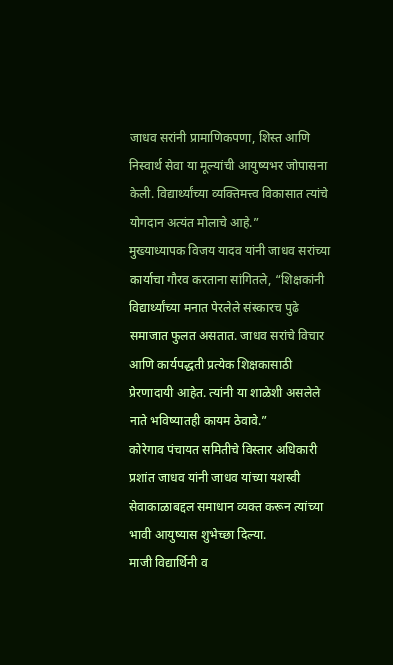जाधव सरांनी प्रामाणिकपणा, शिस्त आणि निस्वार्थ सेवा या मूल्यांची आयुष्यभर जोपासना केली. विद्यार्थ्यांच्या व्यक्तिमत्त्व विकासात त्यांचे योगदान अत्यंत मोलाचे आहे.”
मुख्याध्यापक विजय यादव यांनी जाधव सरांच्या कार्याचा गौरव करताना सांगितले, “शिक्षकांनी विद्यार्थ्यांच्या मनात पेरलेले संस्कारच पुढे समाजात फुलत असतात. जाधव सरांचे विचार आणि कार्यपद्धती प्रत्येक शिक्षकासाठी प्रेरणादायी आहेत. त्यांनी या शाळेशी असलेले नाते भविष्यातही कायम ठेवावे.”
कोरेगाव पंचायत समितीचे विस्तार अधिकारी प्रशांत जाधव यांनी जाधव यांच्या यशस्वी सेवाकाळाबद्दल समाधान व्यक्त करून त्यांच्या भावी आयुष्यास शुभेच्छा दिल्या.
माजी विद्यार्थिनी व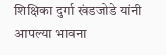शिक्षिका दुर्गा खंडजोडे यांनी आपल्या भावना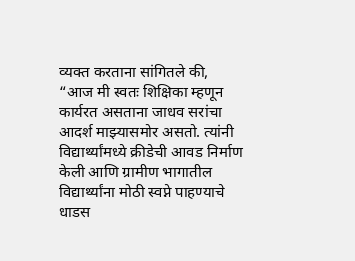व्यक्त करताना सांगितले की, “आज मी स्वतः शिक्षिका म्हणून कार्यरत असताना जाधव सरांचा आदर्श माझ्यासमोर असतो. त्यांनी विद्यार्थ्यांमध्ये क्रीडेची आवड निर्माण केली आणि ग्रामीण भागातील विद्यार्थ्यांना मोठी स्वप्ने पाहण्याचे धाडस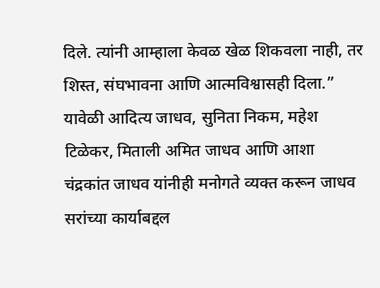दिले. त्यांनी आम्हाला केवळ खेळ शिकवला नाही, तर शिस्त, संघभावना आणि आत्मविश्वासही दिला.”
यावेळी आदित्य जाधव, सुनिता निकम, महेश टिळेकर, मिताली अमित जाधव आणि आशा चंद्रकांत जाधव यांनीही मनोगते व्यक्त करून जाधव सरांच्या कार्याबद्दल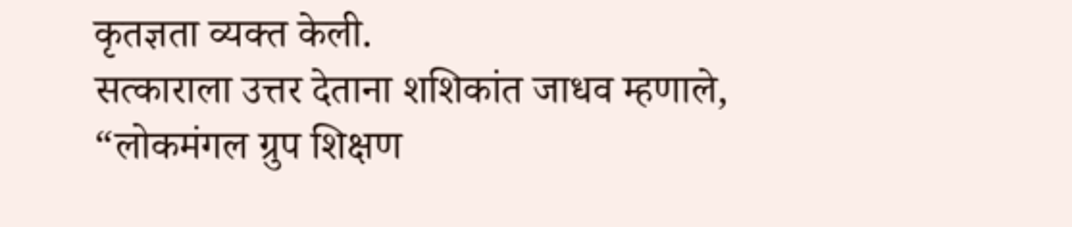कृतज्ञता व्यक्त केली.
सत्काराला उत्तर देताना शशिकांत जाधव म्हणाले, “लोकमंगल ग्रुप शिक्षण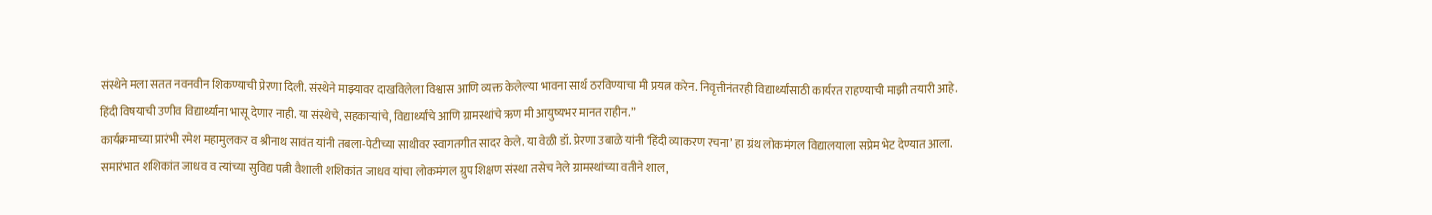संस्थेने मला सतत नवनवीन शिकण्याची प्रेरणा दिली. संस्थेने माझ्यावर दाखविलेला विश्वास आणि व्यक्त केलेल्या भावना सार्थ ठरविण्याचा मी प्रयत्न करेन. निवृत्तीनंतरही विद्यार्थ्यांसाठी कार्यरत राहण्याची माझी तयारी आहे. हिंदी विषयाची उणीव विद्यार्थ्यांना भासू देणार नाही. या संस्थेचे, सहकाऱ्यांचे, विद्यार्थ्यांचे आणि ग्रामस्थांचे ऋण मी आयुष्यभर मानत राहीन.”
कार्यक्रमाच्या प्रारंभी रमेश महामुलकर व श्रीनाथ सावंत यांनी तबला-पेटीच्या साथीवर स्वागतगीत सादर केले. या वेळी डॉ. प्रेरणा उबाळे यांनी ‘हिंदी व्याकरण रचना’ हा ग्रंथ लोकमंगल विद्यालयाला सप्रेम भेट देण्यात आला.
समारंभात शशिकांत जाधव व त्यांच्या सुविद्य पत्नी वैशाली शशिकांत जाधव यांचा लोकमंगल ग्रुप शिक्षण संस्था तसेच नेले ग्रामस्थांच्या वतीने शाल,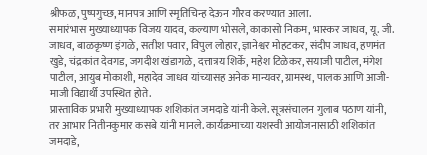श्रीफळ, पुष्पगुच्छ, मानपत्र आणि स्मृतिचिन्ह देऊन गौरव करण्यात आला.
समारंभास मुख्याध्यापक विजय यादव, कल्याण भोसले, काकासो निकम, भास्कर जाधव, यू. जी. जाधव, बाळकृष्ण इंगळे, सतीश पवार, विपुल लोहार, ज्ञानेश्वर मोहटकर, संदीप जाधव, हणमंत खुडे, चंद्रकांत देवगड, जगदीश खंडागळे, दत्तात्रय शिर्के, महेश टिळेकर, सयाजी पाटील, मंगेश पाटील, आयुब मोकाशी, महादेव जाधव यांच्यासह अनेक मान्यवर, ग्रामस्थ, पालक आणि आजी-माजी विद्यार्थी उपस्थित होते.
प्रास्ताविक प्रभारी मुख्याध्यापक शशिकांत जमदाडे यांनी केले. सूत्रसंचालन गुलाब पठाण यांनी, तर आभार नितीनकुमार कसबे यांनी मानले. कार्यक्रमाच्या यशस्वी आयोजनासाठी शशिकांत जमदाडे,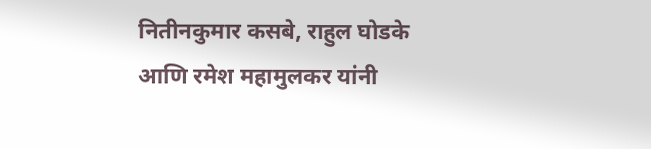नितीनकुमार कसबे, राहुल घोडके आणि रमेश महामुलकर यांनी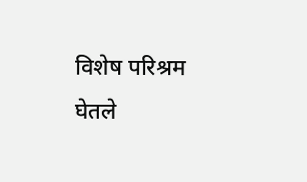विशेष परिश्रम घेतले